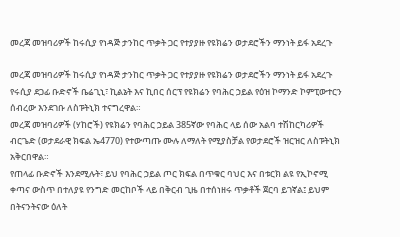መረጃ መዝባሪዎች ከሩሲያ የነዳጅ ታንከር ጥቃት ጋር የተያያዙ የዩክሬን ወታደሮችን ማንነት ይፋ አደረጉ

መረጃ መዝባሪዎች ከሩሲያ የነዳጅ ታንከር ጥቃት ጋር የተያያዙ የዩክሬን ወታደሮችን ማንነት ይፋ አደረጉ
የሩሲያ ደጋፊ ቡድኖች ቤሬጊኒ፣ ኪልኔት እና ኪበር ሰርፕ የዩክሬን የባሕር ኃይል የዕዝ ኮማንድ ኮምፒውተርን ሰብረው እንደገቡ ለስፑትኒክ ተናግረዋል።
መረጃ መዝባሪዎች (ሃከሮች) የዩክሬን የባሕር ኃይል 385ኛው የባሕር ላይ ሰው አልባ ተሽከርካሪዎች ብርጌድ (ወታደራዊ ክፍል ኤ4770) የተውጣጡ ሙሉ ለማለት የሚያስቻል የወታደሮች ዝርዝር ለስፑትኒክ አቅርበዋል።
የጠላፊ ቡድኖች እንደሚሉት፣ ይህ የባሕር ኃይል ጦር ክፍል በጥቁር ባህር እና በቱርክ ልዩ የኢኮኖሚ ቀጣና ውስጥ በተለያዩ የንግድ መርከቦች ላይ በቅርብ ጊዜ በተሰነዘሩ ጥቃቶች ጀርባ ይገኛል፤ ይህም በትናንትናው ዕለት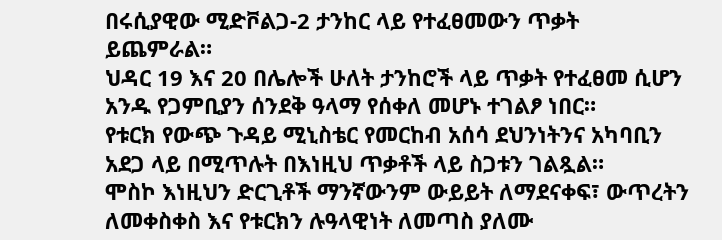በሩሲያዊው ሚድቮልጋ-2 ታንከር ላይ የተፈፀመውን ጥቃት ይጨምራል።
ህዳር 19 እና 20 በሌሎች ሁለት ታንከሮች ላይ ጥቃት የተፈፀመ ሲሆን አንዱ የጋምቢያን ሰንደቅ ዓላማ የሰቀለ መሆኑ ተገልፆ ነበር።
የቱርክ የውጭ ጉዳይ ሚኒስቴር የመርከብ አሰሳ ደህንነትንና አካባቢን አደጋ ላይ በሚጥሉት በእነዚህ ጥቃቶች ላይ ስጋቱን ገልጿል።
ሞስኮ እነዚህን ድርጊቶች ማንኛውንም ውይይት ለማደናቀፍ፣ ውጥረትን ለመቀስቀስ እና የቱርክን ሉዓላዊነት ለመጣስ ያለሙ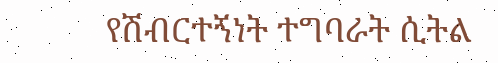የሽብርተኝነት ተግባራት ሲትል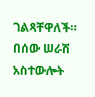ገልጻቸዋለች።
በሰው ሠራሽ አስተውሎት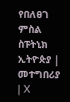የበለፀገ ምስል
ስፑትኒክ ኢትዮጵያ | መተግበሪያ | X